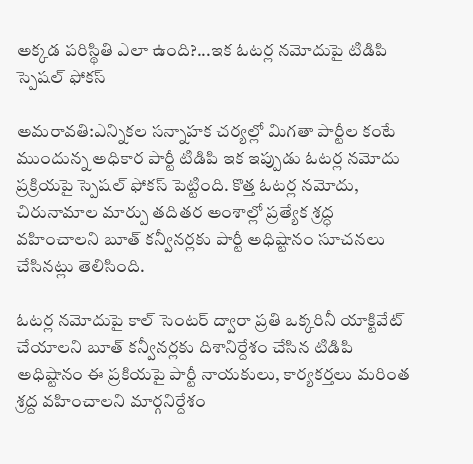అక్కడ పరిస్థితి ఎలా ఉంది?...ఇక ఓటర్ల నమోదుపై టిడిపి స్పెషల్ ఫోకస్

అమరావతి:ఎన్నికల సన్నాహక చర్యల్లో మిగతా పార్టీల కంటే ముందున్న అధికార పార్టీ టిడిపి ఇక ఇప్పుడు ఓటర్ల నమోదు ప్రక్రియపై స్పెషల్ ఫోకస్ పెట్టింది. కొత్త ఓటర్ల నమోదు, చిరునామాల మార్పు తదితర అంశాల్లో ప్రత్యేక శ్రద్ధ వహించాలని బూత్‌ కన్వీనర్లకు పార్టీ అధిష్టానం సూచనలు చేసినట్లు తెలిసింది.

ఓటర్ల నమోదుపై కాల్‌ సెంటర్‌ ద్వారా ప్రతి ఒక్కరినీ యాక్టివేట్‌ చేయాలని బూత్ కన్వీనర్లకు దిశానిర్దేశం చేసిన టిడిపి అధిష్టానం ఈ ప్రకియపై పార్టీ నాయకులు, కార్యకర్తలు మరింత శ్రద్ద వహించాలని మార్గనిర్దేశం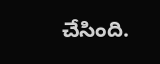చేసింది.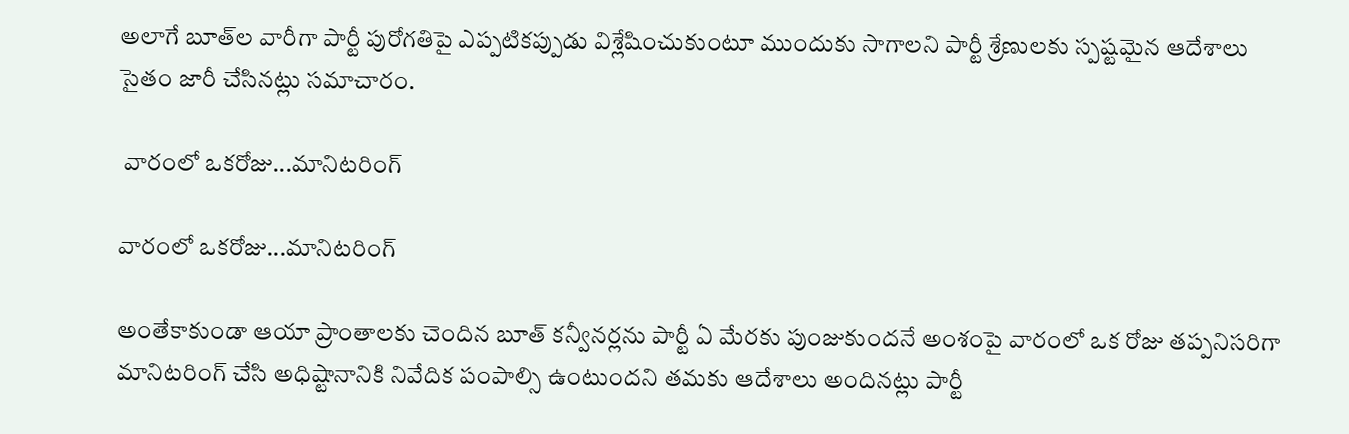అలాగే బూత్‌ల వారీగా పార్టీ పురోగతిపై ఎప్పటికప్పుడు విశ్లేషించుకుంటూ ముందుకు సాగాలని పార్టీ శ్రేణులకు స్పష్టమైన ఆదేశాలు సైతం జారీ చేసినట్లు సమాచారం.

 వారంలో ఒకరోజు...మానిటరింగ్

వారంలో ఒకరోజు...మానిటరింగ్

అంతేకాకుండా ఆయా ప్రాంతాలకు చెందిన బూత్‌ కన్వీనర్లను పార్టీ ఏ మేరకు పుంజుకుందనే అంశంపై వారంలో ఒక రోజు తప్పనిసరిగా మానిటరింగ్‌ చేసి అధిష్టానానికి నివేదిక పంపాల్సి ఉంటుందని తమకు ఆదేశాలు అందినట్లు పార్టీ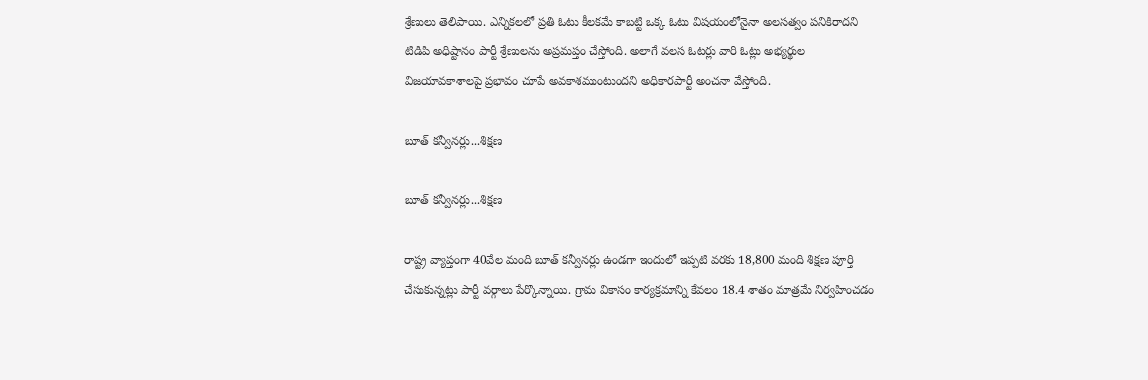శ్రేణులు తెలిపాయి. ఎన్నికలలో ప్రతి ఓటు కీలకమే కాబట్టి ఒక్క ఓటు విషయంలోనైనా అలసత్వం పనికిరాదని టిడిపి అధిష్టానం పార్టీ శ్రేణులను అప్రమప్తం చేస్తోంది. అలాగే వలస ఓటర్లు వారి ఓట్లు అభ్యర్థుల విజయావకాశాలపై ప్రభావం చూపే అవకాశముంటుందని అధికారపార్టీ అంచనా వేస్తోంది.

బూత్ కన్వీనర్లు...శిక్షణ

బూత్ కన్వీనర్లు...శిక్షణ

రాష్ట్ర వ్యాప్తంగా 40వేల మంది బూత్‌ కన్వీనర్లు ఉండగా ఇందులో ఇప్పటి వరకు 18,800 మంది శిక్షణ పూర్తి చేసుకున్నట్లు పార్టీ వర్గాలు పేర్కొన్నాయి. గ్రామ వికాసం కార్యక్రమాన్ని కేవలం 18.4 శాతం మాత్రమే నిర్వహించడం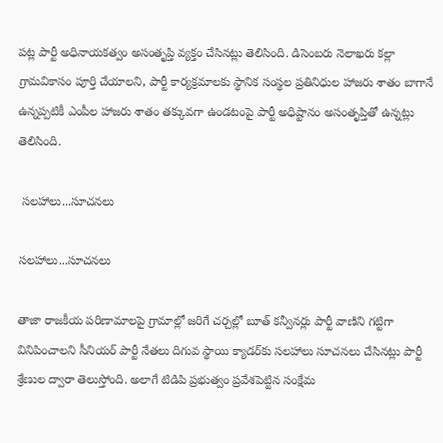పట్ల పార్టీ అధినాయకత్వం అసంతృప్తి వ్యక్తం చేసినట్లు తెలిసింది. డిసెంబరు నెలాఖరు కల్లా గ్రామవికాసం పూర్తి చేయాలని, పార్టీ కార్యక్రమాలకు స్థానిక సంస్థల ప్రతినిధుల హాజరు శాతం బాగానే ఉన్నప్పటికీ ఎంపీల హాజరు శాతం తక్కువగా ఉండటంపై పార్టీ అధిష్టానం అసంతృప్తితో ఉన్నట్లు తెలిసింది.

 సలహాలు...సూచనలు

సలహాలు...సూచనలు

తాజా రాజకీయ పరిణామాలపై గ్రామాల్లో జరిగే చర్చల్లో బూత్‌ కన్వీనర్లు పార్టీ వాణిని గట్టిగా వినిపించాలని సీనియర్‌ పార్టీ నేతలు దిగువ స్థాయి క్యాడర్‌కు సలహాలు సూచనలు చేసినట్లు పార్టీ శ్రేణుల ద్వారా తెలుస్తోంది. అలాగే టిడిపి ప్రభుత్వం ప్రవేశపెట్టిన సంక్షేమ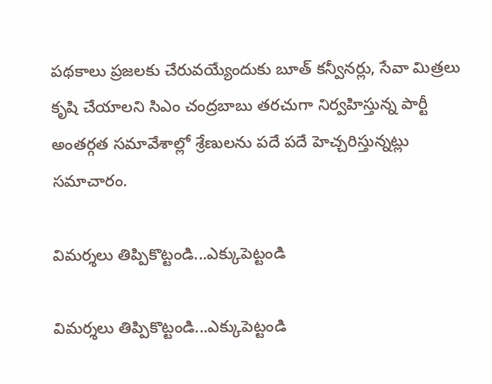పథకాలు ప్రజలకు చేరువయ్యేందుకు బూత్‌ కన్వీనర్లు, సేవా మిత్రలు కృషి చేయాలని సిఎం చంద్రబాబు తరచుగా నిర్వహిస్తున్న పార్టీ అంతర్గత సమావేశాల్లో శ్రేణులను పదే పదే హెచ్చరిస్తున్నట్లు సమాచారం.

విమర్శలు తిప్పికొట్టండి...ఎక్కుపెట్టండి

విమర్శలు తిప్పికొట్టండి...ఎక్కుపెట్టండి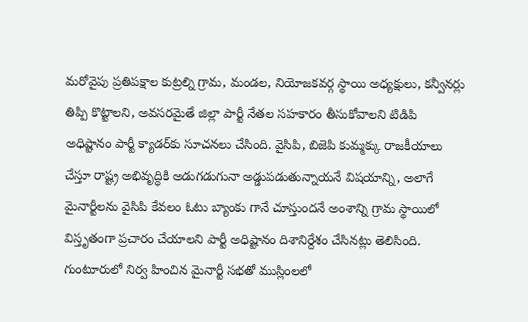మరోవైపు ప్రతిపక్షాల కుట్రల్ని గ్రామ, మండల, నియోజకవర్గ స్థాయి అధ్యక్షులు, కన్వీనర్లు తిప్పి కొట్టాలని, అవసరమైతే జిల్లా పార్టీ నేతల సహకారం తీసుకోవాలని టిడిపి అధిష్టానం పార్టీ క్యాడర్‌కు సూచనలు చేసింది. వైసిపి, బిజెపి కుమ్మక్కు రాజకీయాలు చేస్తూ రాష్ట్ర అభివృద్ధికి అడుగడుగునా అడ్డుపడుతున్నాయనే విషయాన్ని, అలాగే మైనార్టీలను వైసిపి కేవలం ఓటు బ్యాంకు గానే చూస్తుందనే అంశాన్ని గ్రామ స్థాయిలో విస్తృతంగా ప్రచారం చేయాలని పార్టీ అధిష్టానం దిశానిర్దేశం చేసినట్లు తెలిసింది. గుంటూరులో నిర్వ హించిన మైనార్టీ సభతో ముస్లింలలో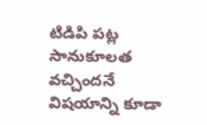టిడిపి పట్ల సానుకూలత వచ్చిందనే విషయాన్ని కూడా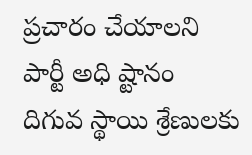ప్రచారం చేయాలని పార్టీ అధి ష్టానం దిగువ స్థాయి శ్రేణులకు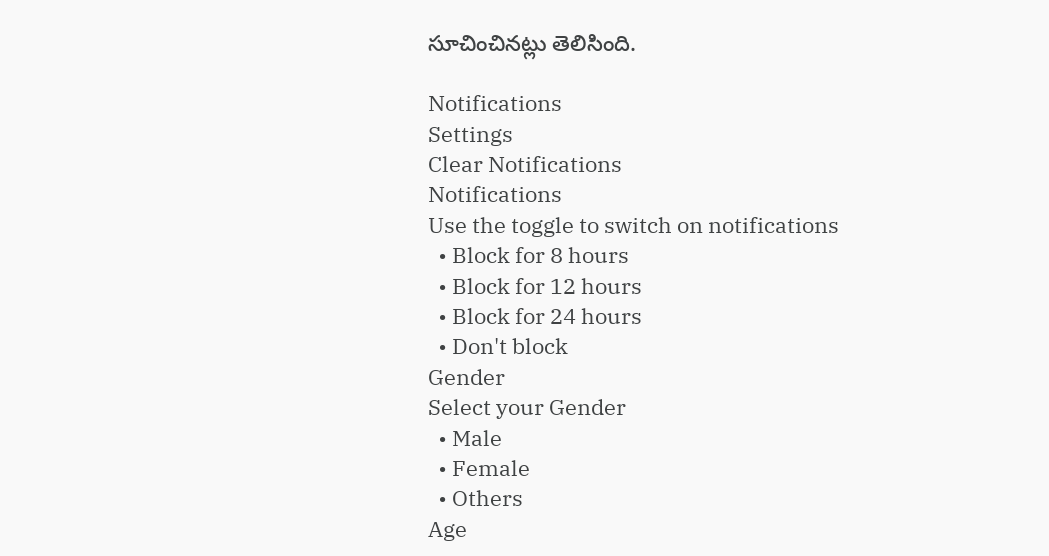సూచించినట్లు తెలిసింది.

Notifications
Settings
Clear Notifications
Notifications
Use the toggle to switch on notifications
  • Block for 8 hours
  • Block for 12 hours
  • Block for 24 hours
  • Don't block
Gender
Select your Gender
  • Male
  • Female
  • Others
Age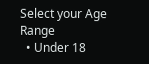Select your Age Range
  • Under 18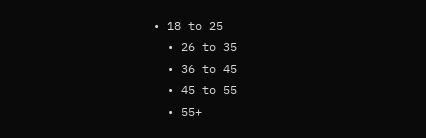• 18 to 25
  • 26 to 35
  • 36 to 45
  • 45 to 55
  • 55+